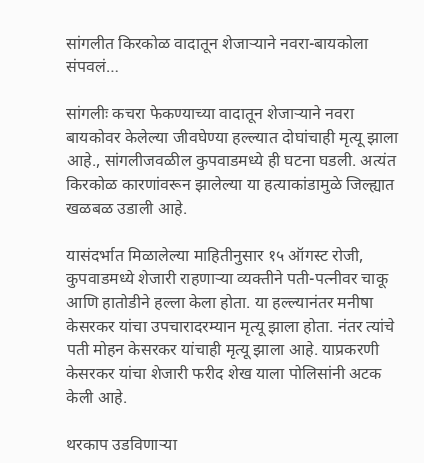सांगलीत किरकोळ वादातून शेजाऱ्याने नवरा-बायकोला संपवलं…

सांगलीः कचरा फेकण्याच्या वादातून शेजाऱ्याने नवरा बायकोवर केलेल्या जीवघेण्या हल्ल्यात दोघांचाही मृत्यू झाला आहे., सांगलीजवळील कुपवाडमध्ये ही घटना घडली. अत्यंत किरकोळ कारणांवरून झालेल्या या हत्याकांडामुळे जिल्ह्यात खळबळ उडाली आहे.

यासंदर्भात मिळालेल्या माहितीनुसार १५ ऑगस्ट रोजी, कुपवाडमध्ये शेजारी राहणाऱ्या व्यक्तीने पती-पत्नीवर चाकू आणि हातोडीने हल्ला केला होता. या हल्ल्यानंतर मनीषा केसरकर यांचा उपचारादरम्यान मृत्यू झाला होता. नंतर त्यांचे पती मोहन केसरकर यांचाही मृत्यू झाला आहे. याप्रकरणी केसरकर यांचा शेजारी फरीद शेख याला पोलिसांनी अटक केली आहे.

थरकाप उडविणाऱ्या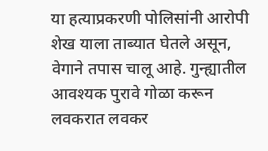या हत्याप्रकरणी पोलिसांनी आरोपी शेख याला ताब्यात घेतले असून, वेगाने तपास चालू आहे. गुन्ह्यातील आवश्यक पुरावे गोळा करून लवकरात लवकर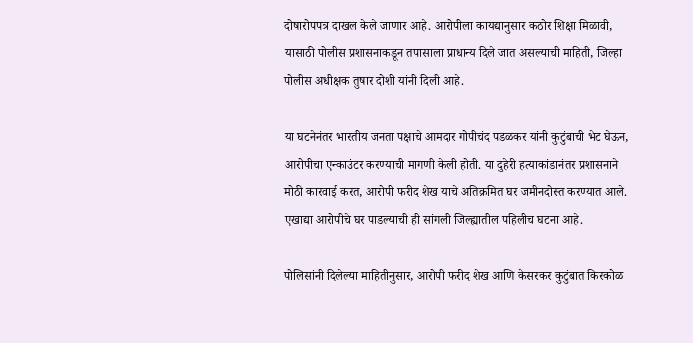दोषारोपपत्र दाखल केले जाणार आहे. आरोपीला कायद्यानुसार कठोर शिक्षा मिळावी, यासाठी पोलीस प्रशासनाकडून तपासाला प्राधान्य दिले जात असल्याची माहिती, जिल्हा पोलीस अधीक्षक तुषार दोशी यांनी दिली आहे.

या घटनेनंतर भारतीय जनता पक्षाचे आमदार गोपीचंद पडळकर यांनी कुटुंबाची भेट घेऊन, आरोपीचा एन्काउंटर करण्याची मागणी केली होती. या दुहेरी हत्याकांडानंतर प्रशासनाने मोठी कारवाई करत, आरोपी फरीद शेख याचे अतिक्रमित घर जमीनदोस्त करण्यात आले. एखाद्या आरोपीचे घर पाडल्याची ही सांगली जिल्ह्यातील पहिलीच घटना आहे.

पोलिसांनी दिलेल्या माहितीनुसार, आरोपी फरीद शेख आणि केसरकर कुटुंबात किरकोळ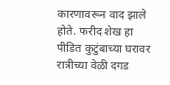कारणावरून वाद झाले होते. फरीद शेख हा पीडित कुटुंबाच्या घरावर रात्रीच्या वेळी दगड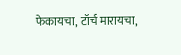फेकायचा, टॉर्च मारायचा,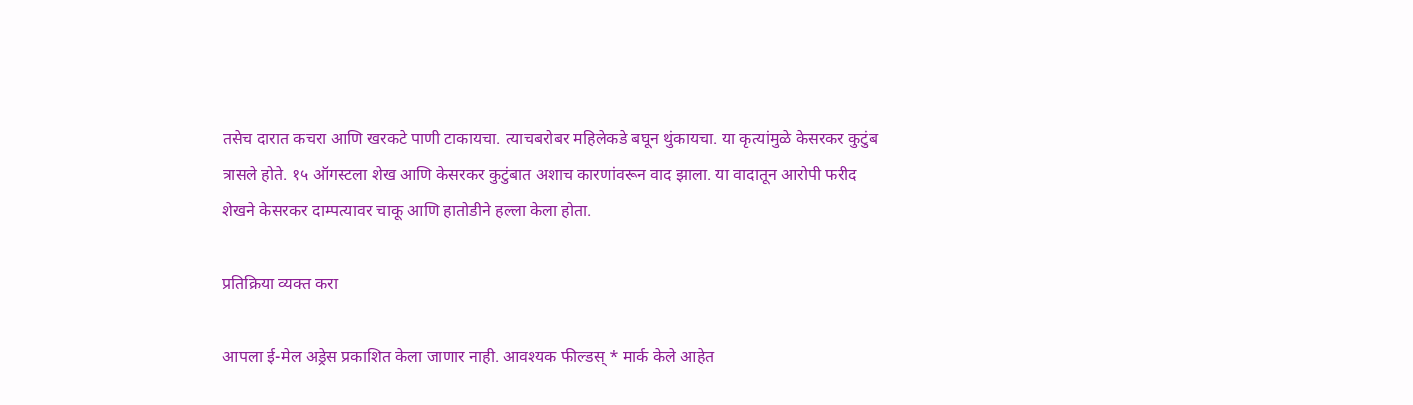तसेच दारात कचरा आणि खरकटे पाणी टाकायचा. त्याचबरोबर महिलेकडे बघून थुंकायचा. या कृत्यांमुळे केसरकर कुटुंब त्रासले होते. १५ ऑगस्टला शेख आणि केसरकर कुटुंबात अशाच कारणांवरून वाद झाला. या वादातून आरोपी फरीद शेखने केसरकर दाम्पत्यावर चाकू आणि हातोडीने हल्ला केला होता.

प्रतिक्रिया व्यक्त करा

आपला ई-मेल अड्रेस प्रकाशित केला जाणार नाही. आवश्यक फील्डस् * मार्क केले आहेत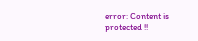error: Content is protected !!